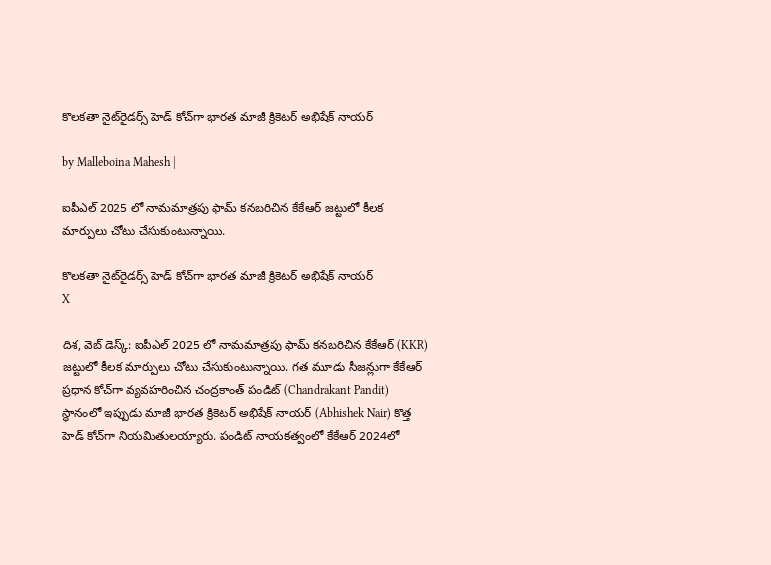కొలకతా నైట్‌రైడర్స్‌ హెడ్ కోచ్‌గా భారత మాజీ క్రికెటర్ అభిషేక్ నాయర్

by Malleboina Mahesh |

ఐపీఎల్ 2025 లో నామమాత్రపు ఫామ్ కనబరిచిన కేకేఆర్ జట్టులో కీలక మార్పులు చోటు చేసుకుంటున్నాయి.

కొలకతా నైట్‌రైడర్స్‌ హెడ్ కోచ్‌గా భారత మాజీ క్రికెటర్ అభిషేక్ నాయర్
X

దిశ, వెబ్ డెస్క్: ఐపీఎల్ 2025 లో నామమాత్రపు ఫామ్ కనబరిచిన కేకేఆర్ (KKR) జట్టులో కీలక మార్పులు చోటు చేసుకుంటున్నాయి. గత మూడు సీజన్లుగా కేకేఆర్ ప్రధాన కోచ్‌గా వ్యవహరించిన చంద్రకాంత్ పండిట్ (Chandrakant Pandit) స్థానంలో ఇప్పుడు మాజీ భారత క్రికెటర్ అభిషేక్ నాయర్ (Abhishek Nair) కొత్త హెడ్ కోచ్‌గా నియమితులయ్యారు. పండిట్‌ నాయకత్వంలో కేకేఆర్‌ 2024లో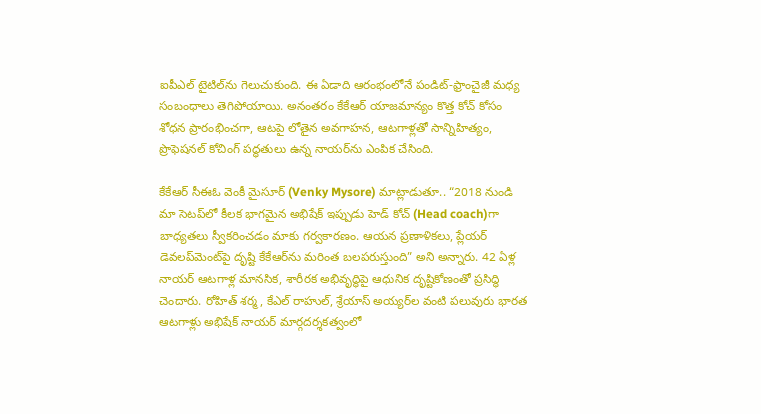ఐపీఎల్‌ టైటిల్‌ను గెలుచుకుంది. ఈ ఏడాది ఆరంభంలోనే పండిట్‌-ఫ్రాంచైజీ మధ్య సంబంధాలు తెగిపోయాయి. అనంతరం కేకేఆర్‌ యాజమాన్యం కొత్త కోచ్ కోసం శోధన ప్రారంభించగా, ఆటపై లోతైన అవగాహన, ఆటగాళ్లతో సాన్నిహిత్యం, ప్రొఫెషనల్‌ కోచింగ్‌ పద్ధతులు ఉన్న నాయర్‌ను ఎంపిక చేసింది.

కేకేఆర్‌ సీఈఓ వెంకీ మైసూర్ (Venky Mysore) మాట్లాడుతూ.. “2018 నుండి మా సెటప్‌లో కీలక భాగమైన అభిషేక్‌ ఇప్పుడు హెడ్ కోచ్‌ (Head coach)గా బాధ్యతలు స్వీకరించడం మాకు గర్వకారణం. ఆయన ప్రణాళికలు, ప్లేయర్‌ డెవలప్‌మెంట్‌పై దృష్టి కేకేఆర్‌ను మరింత బలపరుస్తుంది” అని అన్నారు. 42 ఏళ్ల నాయర్ ఆటగాళ్ల మానసిక, శారీరక అభివృద్ధిపై ఆధునిక దృష్టికోణంతో ప్రసిద్ధి చెందారు. రోహిత్‌ శర్మ, కేఎల్‌ రాహుల్‌, శ్రేయాస్‌ అయ్యర్‌ల వంటి పలువురు భారత ఆటగాళ్లు అభిషేక్ నాయర్ మార్గదర్శకత్వంలో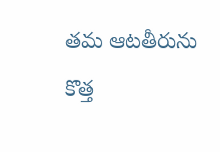తమ ఆటతీరును కొత్త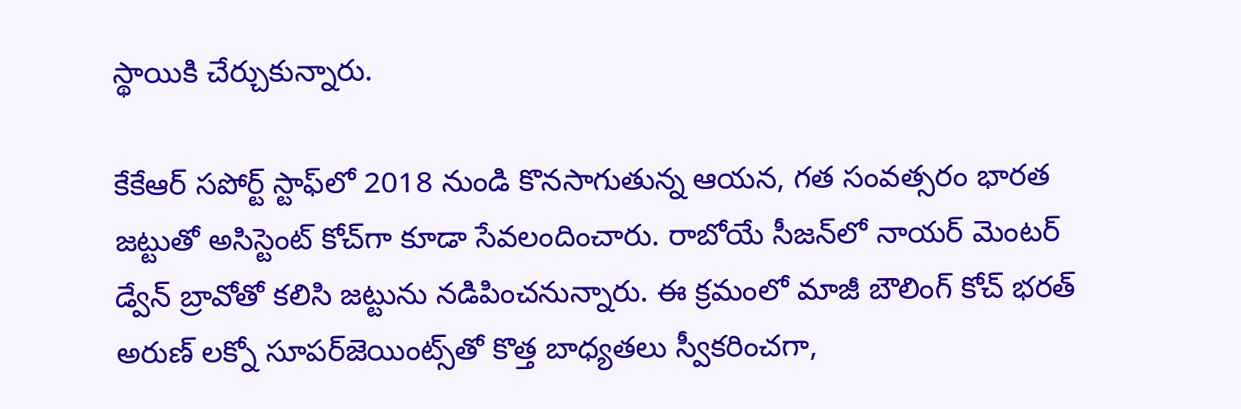స్థాయికి చేర్చుకున్నారు.

కేకేఆర్‌ సపోర్ట్‌ స్టాఫ్‌లో 2018 నుండి కొనసాగుతున్న ఆయన, గత సంవత్సరం భారత జట్టుతో అసిస్టెంట్‌ కోచ్‌గా కూడా సేవలందించారు. రాబోయే సీజన్‌లో నాయర్ మెంటర్‌ డ్వేన్ బ్రావోతో కలిసి జట్టును నడిపించనున్నారు. ఈ క్రమంలో మాజీ బౌలింగ్ కోచ్‌ భరత్ అరుణ్ లక్నో సూపర్‌జెయింట్స్‌తో కొత్త బాధ్యతలు స్వీకరించగా,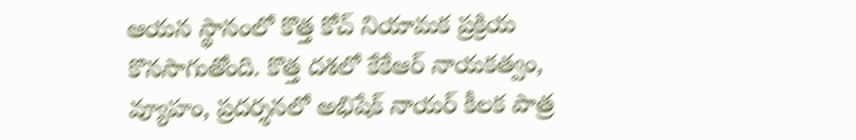ఆయన స్థానంలో కొత్త కోచ్ నియామక ప్రక్రియ కొనసాగుతోంది. కొత్త దశలో కేకేఆర్‌ నాయకత్వం, వ్యూహం, ప్రదర్శనలో అభిషేక్ నాయర్ కీలక పాత్ర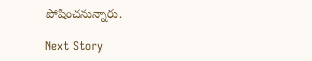పోషించనున్నారు.

Next Story